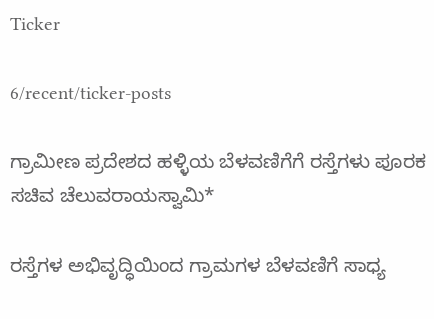Ticker

6/recent/ticker-posts

ಗ್ರಾಮೀಣ ಪ್ರದೇಶದ ಹಳ್ಳಿಯ ಬೆಳವಣಿಗೆಗೆ ರಸ್ತೆಗಳು ಪೂರಕ ಸಚಿವ ಚೆಲುವರಾಯಸ್ವಾಮಿ*

ರಸ್ತೆಗಳ ಅಭಿವೃದ್ಧಿಯಿಂದ ಗ್ರಾಮಗಳ ಬೆಳವಣಿಗೆ ಸಾಧ್ಯ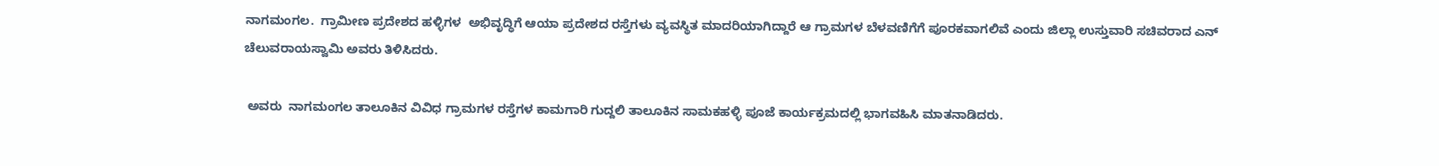ನಾಗಮಂಗಲ.  ಗ್ರಾಮೀಣ ಪ್ರದೇಶದ ಹಳ್ಳಿಗಳ  ಅಭಿವೃದ್ಧಿಗೆ ಆಯಾ ಪ್ರದೇಶದ ರಸ್ತೆಗಳು ವ್ಯವಸ್ಥಿತ ಮಾದರಿಯಾಗಿದ್ದಾರೆ ಆ ಗ್ರಾಮಗಳ ಬೆಳವಣಿಗೆಗೆ ಪೂರಕವಾಗಲಿವೆ ಎಂದು ಜಿಲ್ಲಾ ಉಸ್ತುವಾರಿ ಸಚಿವರಾದ ಎನ್ ಚೆಲುವರಾಯಸ್ವಾಮಿ ಅವರು ತಿಳಿಸಿದರು.

 ಅವರು  ನಾಗಮಂಗಲ ತಾಲೂಕಿನ ವಿವಿಧ ಗ್ರಾಮಗಳ ರಸ್ತೆಗಳ ಕಾಮಗಾರಿ ಗುದ್ದಲಿ ತಾಲೂಕಿನ ಸಾಮಕಹಳ್ಳಿ ಪೂಜೆ ಕಾರ್ಯಕ್ರಮದಲ್ಲಿ ಭಾಗವಹಿಸಿ ಮಾತನಾಡಿದರು.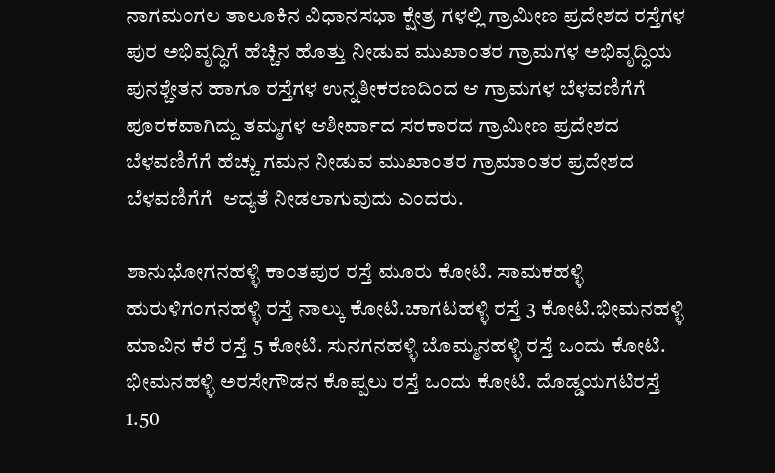ನಾಗಮಂಗಲ ತಾಲೂಕಿನ ವಿಧಾನಸಭಾ ಕ್ಷೇತ್ರ ಗಳಲ್ಲಿ ಗ್ರಾಮೀಣ ಪ್ರದೇಶದ ರಸ್ತೆಗಳ ಪುರ ಅಭಿವೃದ್ಧಿಗೆ ಹೆಚ್ಚಿನ ಹೊತ್ತು ನೀಡುವ ಮುಖಾಂತರ ಗ್ರಾಮಗಳ ಅಭಿವೃದ್ಧಿಯ ಪುನಶ್ಚೇತನ ಹಾಗೂ ರಸ್ತೆಗಳ ಉನ್ನತೀಕರಣದಿಂದ ಆ ಗ್ರಾಮಗಳ ಬೆಳವಣಿಗೆಗೆ ಪೂರಕವಾಗಿದ್ದು ತಮ್ಮಗಳ ಆಶೀರ್ವಾದ ಸರಕಾರದ ಗ್ರಾಮೀಣ ಪ್ರದೇಶದ ಬೆಳವಣಿಗೆಗೆ ಹೆಚ್ಚು ಗಮನ ನೀಡುವ ಮುಖಾಂತರ ಗ್ರಾಮಾಂತರ ಪ್ರದೇಶದ ಬೆಳವಣಿಗೆಗೆ  ಆದ್ಯತೆ ನೀಡಲಾಗುವುದು ಎಂದರು.

ಶಾನುಭೋಗನಹಳ್ಳಿ ಕಾಂತಪುರ ರಸ್ತೆ ಮೂರು ಕೋಟಿ. ಸಾಮಕಹಳ್ಳಿ ಹುರುಳಿಗಂಗನಹಳ್ಳಿ ರಸ್ತೆ ನಾಲ್ಕು ಕೋಟಿ.ಚಾಗಟಹಳ್ಳಿ ರಸ್ತೆ 3 ಕೋಟಿ.ಭೀಮನಹಳ್ಳಿ ಮಾವಿನ ಕೆರೆ ರಸ್ತೆ 5 ಕೋಟಿ. ಸುನಗನಹಳ್ಳಿ ಬೊಮ್ಮನಹಳ್ಳಿ ರಸ್ತೆ ಒಂದು ಕೋಟಿ. ಭೀಮನಹಳ್ಳಿ ಅರಸೇಗೌಡನ ಕೊಪ್ಪಲು ರಸ್ತೆ ಒಂದು ಕೋಟಿ. ದೊಡ್ಡಯಗಟಿರಸ್ತೆ 1.50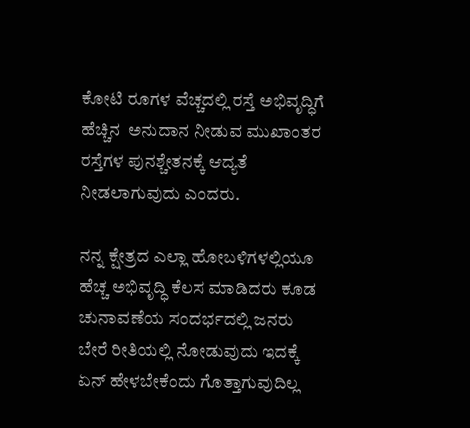ಕೋಟಿ ರೂಗಳ ವೆಚ್ಚದಲ್ಲಿ ರಸ್ತೆ ಅಭಿವೃದ್ಧಿಗೆ ಹೆಚ್ಚಿನ  ಅನುದಾನ ನೀಡುವ ಮುಖಾಂತರ ರಸ್ತೆಗಳ ಪುನಶ್ಚೇತನಕ್ಕೆ ಆದ್ಯತೆ ನೀಡಲಾಗುವುದು ಎಂದರು.

ನನ್ನ ಕ್ಷೇತ್ರದ ಎಲ್ಲಾ ಹೋಬಳಿಗಳಲ್ಲಿಯೂ ಹೆಚ್ಚ ಅಭಿವೃದ್ಧಿ ಕೆಲಸ ಮಾಡಿದರು ಕೂಡ ಚುನಾವಣೆಯ ಸಂದರ್ಭದಲ್ಲಿ ಜನರು ಬೇರೆ ರೀತಿಯಲ್ಲಿ ನೋಡುವುದು ಇದಕ್ಕೆ ಏನ್ ಹೇಳಬೇಕೆಂದು ಗೊತ್ತಾಗುವುದಿಲ್ಲ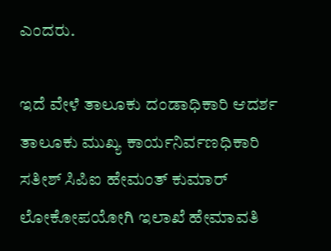ಎಂದರು.

ಇದೆ ವೇಳೆ ತಾಲೂಕು ದಂಡಾಧಿಕಾರಿ ಆದರ್ಶ ತಾಲೂಕು ಮುಖ್ಯ ಕಾರ್ಯನಿರ್ವಣಧಿಕಾರಿ ಸತೀಶ್ ಸಿಪಿಐ ಹೇಮಂತ್ ಕುಮಾರ್ ಲೋಕೋಪಯೋಗಿ ಇಲಾಖೆ ಹೇಮಾವತಿ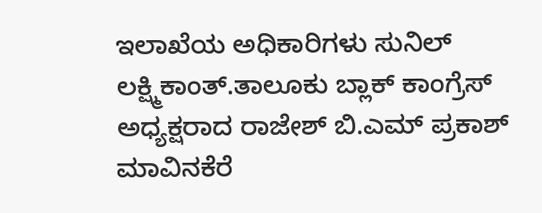ಇಲಾಖೆಯ ಅಧಿಕಾರಿಗಳು ಸುನಿಲ್ ಲಕ್ಷ್ಮಿಕಾಂತ್.ತಾಲೂಕು ಬ್ಲಾಕ್ ಕಾಂಗ್ರೆಸ್ ಅಧ್ಯಕ್ಷರಾದ ರಾಜೇಶ್ ಬಿ.ಎಮ್ ಪ್ರಕಾಶ್ ಮಾವಿನಕೆರೆ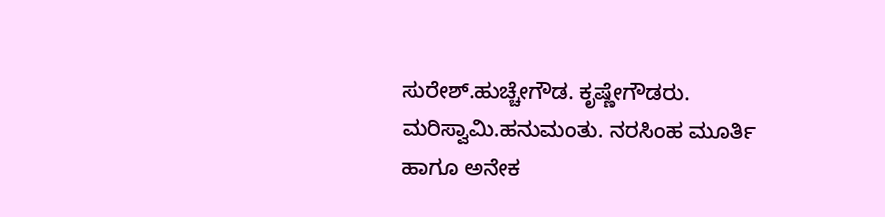ಸುರೇಶ್.ಹುಚ್ಚೇಗೌಡ. ಕೃಷ್ಣೇಗೌಡರು. ಮರಿಸ್ವಾಮಿ.ಹನುಮಂತು. ನರಸಿಂಹ ಮೂರ್ತಿ ಹಾಗೂ ಅನೇಕ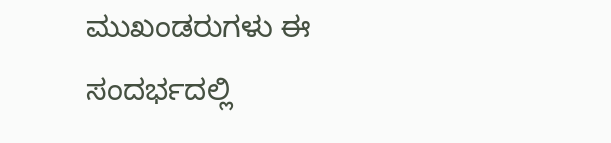ಮುಖಂಡರುಗಳು ಈ ಸಂದರ್ಭದಲ್ಲಿ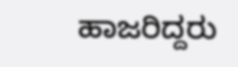ಹಾಜರಿದ್ದರು